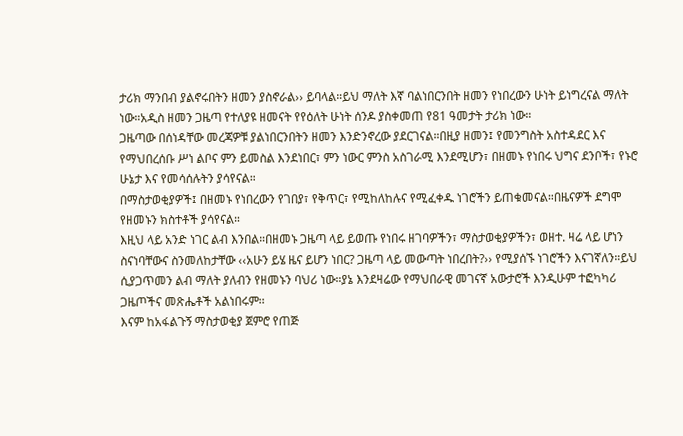ታሪክ ማንበብ ያልኖሩበትን ዘመን ያስኖራል›› ይባላል።ይህ ማለት እኛ ባልነበርንበት ዘመን የነበረውን ሁነት ይነግረናል ማለት ነው።አዲስ ዘመን ጋዜጣ የተለያዩ ዘመናት የየዕለት ሁነት ሰንዶ ያስቀመጠ የ81 ዓመታት ታሪክ ነው።
ጋዜጣው በሰነዳቸው መረጃዎቹ ያልነበርንበትን ዘመን እንድንኖረው ያደርገናል።በዚያ ዘመን፤ የመንግስት አስተዳደር እና የማህበረሰቡ ሥነ ልቦና ምን ይመስል እንደነበር፣ ምን ነውር ምንስ አስገራሚ እንደሚሆን፣ በዘመኑ የነበሩ ህግና ደንቦች፣ የኑሮ ሁኔታ እና የመሳሰሉትን ያሳየናል።
በማስታወቂያዎች፤ በዘመኑ የነበረውን የገበያ፣ የቅጥር፣ የሚከለከሉና የሚፈቀዱ ነገሮችን ይጠቁመናል።በዜናዎች ደግሞ የዘመኑን ክስተቶች ያሳየናል።
እዚህ ላይ አንድ ነገር ልብ እንበል።በዘመኑ ጋዜጣ ላይ ይወጡ የነበሩ ዘገባዎችን፣ ማስታወቂያዎችን፣ ወዘተ. ዛሬ ላይ ሆነን ስናነባቸውና ስንመለከታቸው ‹‹አሁን ይሄ ዜና ይሆን ነበር? ጋዜጣ ላይ መውጣት ነበረበት?›› የሚያሰኙ ነገሮችን እናገኛለን።ይህ ሲያጋጥመን ልብ ማለት ያለብን የዘመኑን ባህሪ ነው።ያኔ እንደዛሬው የማህበራዊ መገናኛ አውታሮች እንዲሁም ተፎካካሪ ጋዜጦችና መጽሔቶች አልነበሩም፡፡
እናም ከአፋልጉኝ ማስታወቂያ ጀምሮ የጠጅ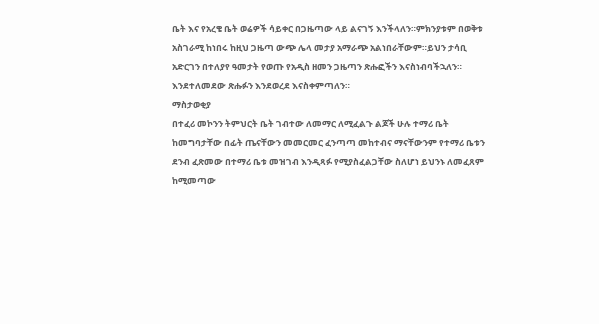ቤት እና የአረቄ ቤት ወሬዎች ሳይቀር በጋዜጣው ላይ ልናገኝ እንችላለን።ምክንያቱም በወቅቱ አስገራሚ ከነበሩ ከዚህ ጋዜጣ ውጭ ሌላ መታያ አማራጭ አልነበራቸውም።ይህን ታሳቢ አድርገን በተለያየ ዓመታት የወጡ የአዲስ ዘመን ጋዜጣን ጽሑፎችን እናስነብባችኋለን። እንደተለመደው ጽሑፉን እንደወረደ እናስቀምጣለን።
ማስታወቂያ
በተፈሪ መኮንን ትምህርት ቤት ገብተው ለመማር ለሚፈልጉ ልጆች ሁሉ ተማሪ ቤት ከመግባታቸው በፊት ጤናቸውን መመርመር ፈንጣጣ መከተብና ማናቸውንም የተማሪ ቤቱን ደንብ ፈጽመው በተማሪ ቤቱ መዝገብ እንዲጻፉ የሚያስፈልጋቸው ስለሆነ ይህንኑ ለመፈጸም ከሚመጣው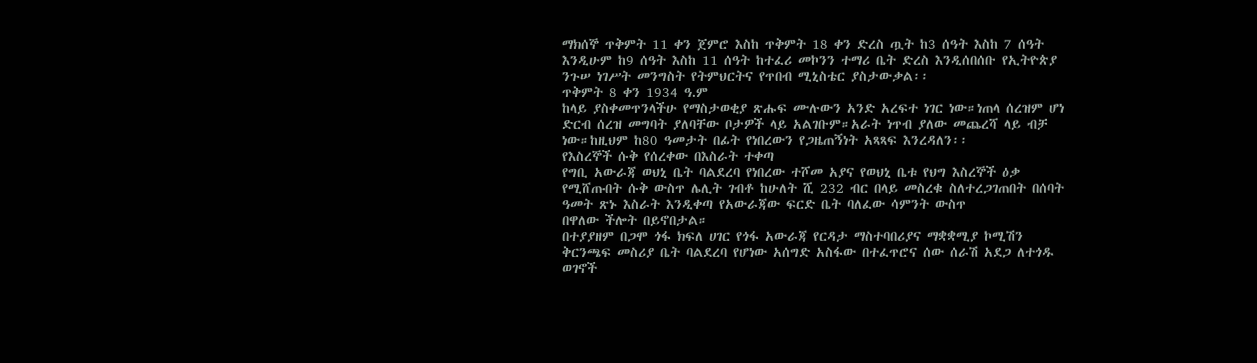ማክሰኞ ጥቅምት 11 ቀን ጀምሮ እስከ ጥቅምት 18 ቀን ድረስ ጧት ከ3 ሰዓት እስከ 7 ሰዓት እንዲሁም ከ9 ሰዓት እስከ 11 ሰዓት ከተፈሪ መኮንን ተማሪ ቤት ድረስ እንዲሰበሰቡ የኢትዮጵያ ንጉሠ ነገሥት መንግስት የትምህርትና የጥበብ ሚኒስቴር ያስታውቃል፡፡
ጥቅምት 8 ቀን 1934 ዓ.ም
ከላይ ያስቀመጥንላችሁ የማስታወቂያ ጽሑፍ ሙሉውን አንድ አረፍተ ነገር ነው።ነጠላ ሰረዝም ሆነ ድርብ ሰረዝ መግባት ያለባቸው ቦታዎች ላይ አልገቡም።አራት ነጥብ ያለው መጨረሻ ላይ ብቻ ነው።ከዚህም ከ80 ዓመታት በፊት የነበረውን የጋዜጠኝነት አጻጻፍ እንረዳለን፡፡
የእስረኞች ሱቅ የሰረቀው በእስራት ተቀጣ
የግቢ አውራጃ ወህኒ ቤት ባልደረባ የነበረው ተሾመ አያና የወህኒ ቤቱ የህግ እስረኞች ዕቃ የሚሸጡበት ሱቅ ውስጥ ሌሊት ገብቶ ከሁለት ሺ 232 ብር በላይ መስረቁ ስለተረጋገጠበት በሰባት ዓመት ጽኑ እስራት እንዲቀጣ የአውራጃው ፍርድ ቤት ባለፈው ሳምንት ውስጥ
በዋለው ችሎት በይኖበታል።
በተያያዘም በጋሞ ጎፋ ክፍለ ሀገር የጎፋ አውራጃ የርዳታ ማስተባበሪያና ማቋቋሚያ ኮሚሽን ቅርንጫፍ መስሪያ ቤት ባልደረባ የሆነው አሰግድ አስፋው በተፈጥሮና ሰው ሰራሽ አደጋ ለተጎዱ ወገኖች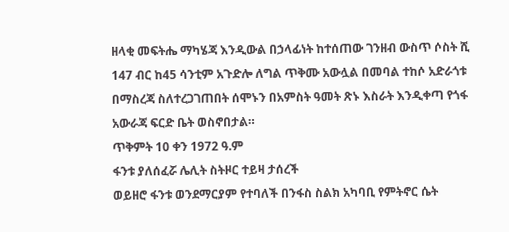ዘላቂ መፍትሔ ማካሄጃ እንዲውል በኃላፊነት ከተሰጠው ገንዘብ ውስጥ ሶስት ሺ 147 ብር ከ45 ሳንቲም አጉድሎ ለግል ጥቅሙ አውሏል በመባል ተከሶ አድራጎቱ በማስረጃ ስለተረጋገጠበት ሰሞኑን በአምስት ዓመት ጽኑ እስራት እንዲቀጣ የጎፋ አውራጃ ፍርድ ቤት ወስኖበታል።
ጥቅምት 10 ቀን 1972 ዓ.ም
ፋንቱ ያለሰፈሯ ሌሊት ስትዞር ተይዛ ታሰረች
ወይዘሮ ፋንቱ ወንደማርያም የተባለች በንፋስ ስልክ አካባቢ የምትኖር ሴት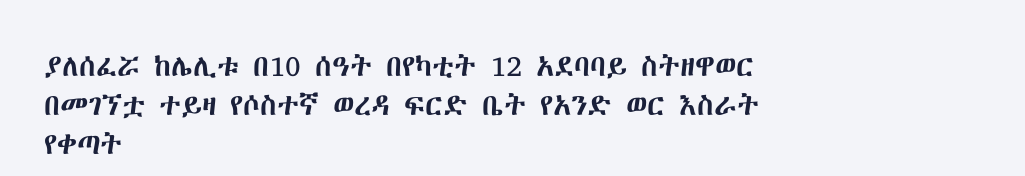ያለሰፈሯ ከሌሊቱ በ10 ሰዓት በየካቲት 12 አደባባይ ስትዘዋወር በመገኘቷ ተይዛ የሶስተኛ ወረዳ ፍርድ ቤት የአንድ ወር እስራት የቀጣት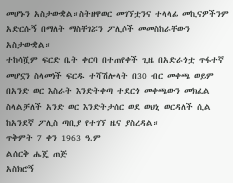መሆኑን አስታውቋል።ስትዘዋወር መገኘቷንና ተላላፊ መኪናዎችንም አድርሱኝ በማለት ማስቸገሯን ፖሊሶች መመስከራቸውን አስታውቋል።
ተከሳሿም ፍርድ ቤት ቀርባ በተጠየቀች ጊዜ በአድራጎቷ ጥፋተኛ መሆኗን ስላመነች ፍርዱ ተሻሽሎላት በ30 ብር መቀጫ ወይም በአንድ ወር እስራት እንድትቀጣ ተደርጎ መቀጫውን መክፈል ስላልቻለች አንድ ወር እንድትታሰር ወደ ወህኒ ወርዳለች ሲል ከአንደኛ ፖሊስ ጣቢያ የተገኘ ዜና ያስረዳል።
ጥቅምት 7 ቀን 1963 ዓ.ም
ልሰርቅ ሔጄ ጠጅ
አስክሮኝ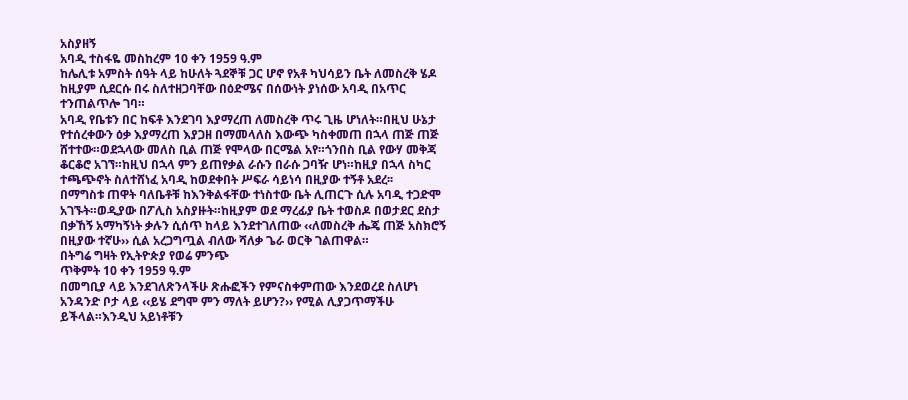አስያዘኝ
አባዲ ተስፋዬ መስከረም 10 ቀን 1959 ዓ.ም
ከሌሊቱ አምስት ሰዓት ላይ ከሁለት ጓደኞቹ ጋር ሆኖ የአቶ ካህሳይን ቤት ለመስረቅ ሄዶ ከዚያም ሲደርሱ በሩ ስለተዘጋባቸው በዕድሜና በሰውነት ያነሰው አባዲ በአጥር ተንጠልጥሎ ገባ።
አባዲ የቤቱን በር ከፍቶ እንደገባ እያማረጠ ለመስረቅ ጥሩ ጊዜ ሆነለት።በዚህ ሁኔታ የተሰረቀውን ዕቃ እያማረጠ እያጋዘ በማመላለስ እውጭ ካስቀመጠ በኋላ ጠጅ ጠጅ ሸተተው።ወደኋላው መለስ ቢል ጠጅ የሞላው በርሜል አየ።ጎንበስ ቢል የውሃ መቅጃ ቆርቆሮ አገኘ።ከዚህ በኋላ ምን ይጠየቃል ራሱን በራሱ ጋባዥ ሆነ።ከዚያ በኋላ ስካር ተጫጭኖት ስለተሸነፈ አባዲ ከወደቀበት ሥፍራ ሳይነሳ በዚያው ተኝቶ አደረ፡፡
በማግስቱ ጠዋት ባለቤቶቹ ከእንቅልፋቸው ተነስተው ቤት ሊጠርጉ ሲሉ አባዲ ተጋድሞ አገኙት።ወዲያው በፖሊስ አስያዙት።ከዚያም ወደ ማረፊያ ቤት ተወስዶ በወታደር ደስታ በቃኸኝ አማካኝነት ቃሉን ሲሰጥ ከላይ እንደተገለጠው ‹‹ለመስረቅ ሔጄ ጠጅ አስክሮኝ በዚያው ተኛሁ›› ሲል አረጋግጧል ብለው ሻለቃ ጌራ ወርቅ ገልጠዋል።
በትግሬ ግዛት የኢትዮጵያ የወሬ ምንጭ
ጥቅምት 10 ቀን 1959 ዓ.ም
በመግቢያ ላይ እንደገለጽንላችሁ ጽሑፎችን የምናስቀምጠው እንደወረደ ስለሆነ አንዳንድ ቦታ ላይ ‹‹ይሄ ደግሞ ምን ማለት ይሆን?›› የሚል ሊያጋጥማችሁ ይችላል።እንዲህ አይነቶቹን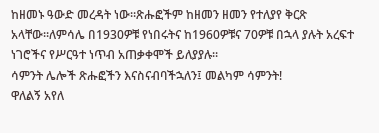ከዘመኑ ዓውድ መረዳት ነው።ጽሑፎችም ከዘመን ዘመን የተለያየ ቅርጽ አላቸው።ለምሳሌ በ1930ዎቹ የነበሩትና ከ1960ዎቹና 70ዎቹ በኋላ ያሉት አረፍተ ነገሮችና የሥርዓተ ነጥብ አጠቃቀሞች ይለያያሉ።
ሳምንት ሌሎች ጽሑፎችን እናስናብባችኋለን፤ መልካም ሳምንት!
ዋለልኝ አየለ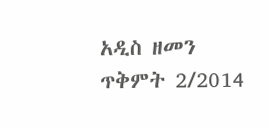አዲስ ዘመን ጥቅምት 2/2014